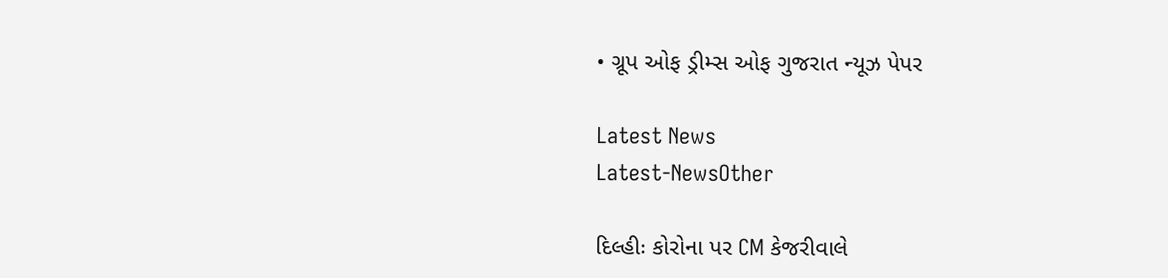• ગ્રૂપ ઓફ ડ્રીમ્સ ઓફ ગુજરાત ન્યૂઝ પેપર

Latest News
Latest-NewsOther

દિલ્હીઃ કોરોના પર CM કેજરીવાલે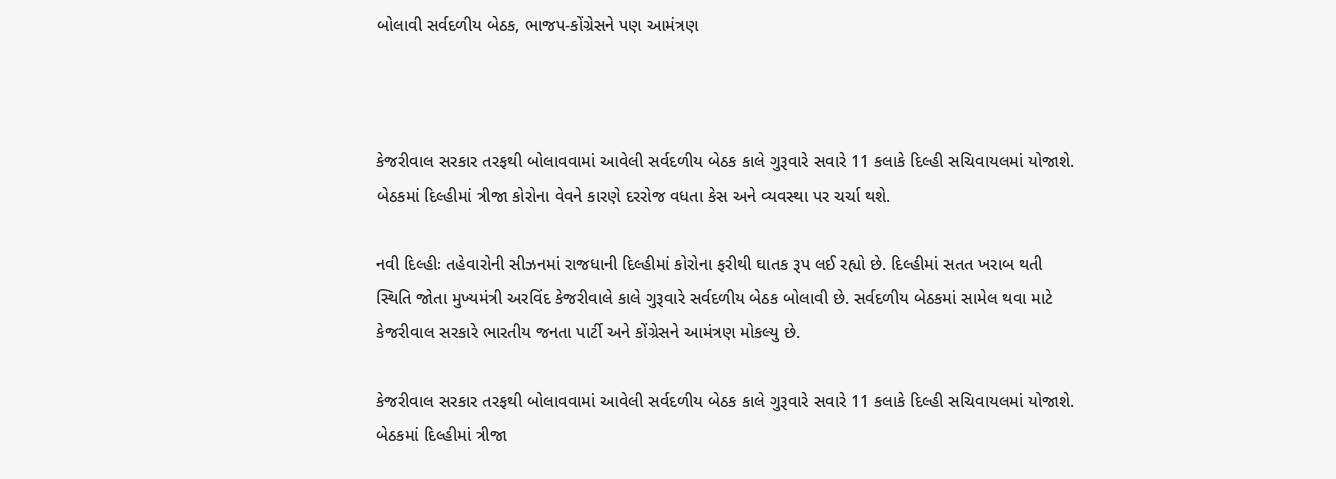બોલાવી સર્વદળીય બેઠક, ભાજપ-કોંગ્રેસને પણ આમંત્રણ



કેજરીવાલ સરકાર તરફથી બોલાવવામાં આવેલી સર્વદળીય બેઠક કાલે ગુરૂવારે સવારે 11 કલાકે દિલ્હી સચિવાયલમાં યોજાશે. બેઠકમાં દિલ્હીમાં ત્રીજા કોરોના વેવને કારણે દરરોજ વધતા કેસ અને વ્યવસ્થા પર ચર્ચા થશે.

નવી દિલ્હીઃ તહેવારોની સીઝનમાં રાજધાની દિલ્હીમાં કોરોના ફરીથી ઘાતક રૂપ લઈ રહ્યો છે. દિલ્હીમાં સતત ખરાબ થતી સ્થિતિ જોતા મુખ્યમંત્રી અરવિંદ કેજરીવાલે કાલે ગુરૂવારે સર્વદળીય બેઠક બોલાવી છે. સર્વદળીય બેઠકમાં સામેલ થવા માટે કેજરીવાલ સરકારે ભારતીય જનતા પાર્ટી અને કોંગ્રેસને આમંત્રણ મોકલ્યુ છે.

કેજરીવાલ સરકાર તરફથી બોલાવવામાં આવેલી સર્વદળીય બેઠક કાલે ગુરૂવારે સવારે 11 કલાકે દિલ્હી સચિવાયલમાં યોજાશે. બેઠકમાં દિલ્હીમાં ત્રીજા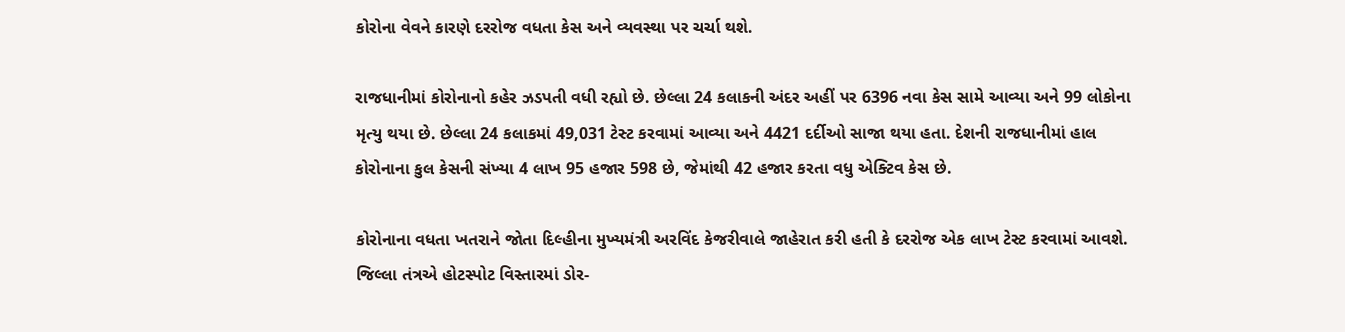કોરોના વેવને કારણે દરરોજ વધતા કેસ અને વ્યવસ્થા પર ચર્ચા થશે.

રાજધાનીમાં કોરોનાનો કહેર ઝડપતી વધી રહ્યો છે. છેલ્લા 24 કલાકની અંદર અહીં પર 6396 નવા કેસ સામે આવ્યા અને 99 લોકોના મૃત્યુ થયા છે. છેલ્લા 24 કલાકમાં 49,031 ટેસ્ટ કરવામાં આવ્યા અને 4421 દર્દીઓ સાજા થયા હતા. દેશની રાજધાનીમાં હાલ કોરોનાના કુલ કેસની સંખ્યા 4 લાખ 95 હજાર 598 છે, જેમાંથી 42 હજાર કરતા વધુ એક્ટિવ કેસ છે.

કોરોનાના વધતા ખતરાને જોતા દિલ્હીના મુખ્યમંત્રી અરવિંદ કેજરીવાલે જાહેરાત કરી હતી કે દરરોજ એક લાખ ટેસ્ટ કરવામાં આવશે. જિલ્લા તંત્રએ હોટસ્પોટ વિસ્તારમાં ડોર-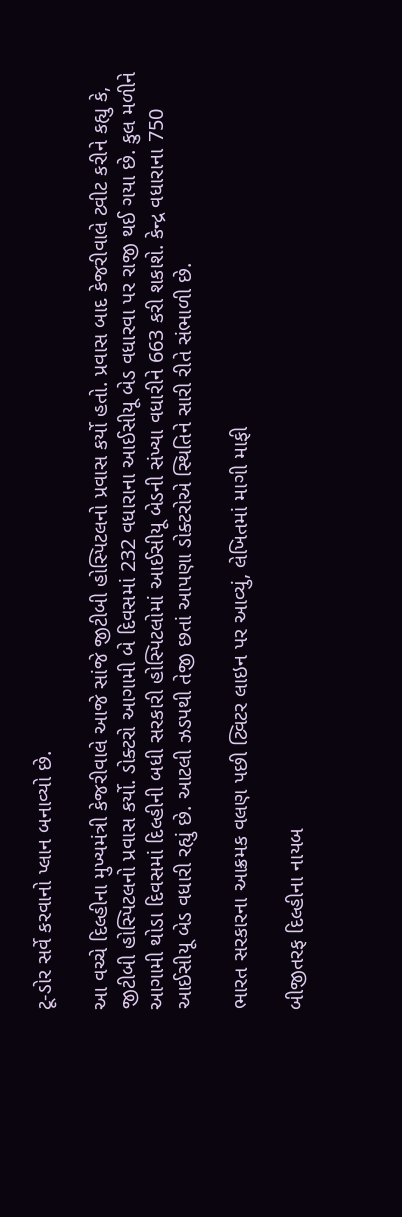ટૂ-ડોર સર્વે કરવાનો પ્લાન બનાવ્યો છે.

આ વચ્ચે દિલ્હીના મુખ્યમંત્રી કેજરીવાલે આજે સાંજે જીટીબી હોસ્પિટલનો પ્રવાસ કર્યો હતો. પ્રવાસ બાદ કેજરીવાલે ટ્વીટ કરીને કહ્યુ કે, જીટીબી હોસ્પિટલનો પ્રવાસ કર્યો. ડોક્ટરો આગામી બે દિવસમાં 232 વધારાના આઈસીયૂ બેડ વધારવા પર રાજી થઈ ગયા છે. કુલ મળીને આગામી થોડા દિવસમાં દિલ્હીની બધી સરકારી હોસ્પિટલોમાં આઈસીયૂ બેડની સંખ્યા વધારીને 663 કરી શકાશે. કેન્દ્ર વધારાના 750 આઈસીયૂ બેડ વધારી રહ્યું છે. આટલી ઝડપથી તેજી છતાં આપણા ડોક્ટરોએ સ્થિતિને સારી રીતે સંભાળી છે.

ભારત સરકારના આક્રમક વલણ પછી ટ્વિટર લાઇન પર આવ્યું, લેખિતમાં માગી માફી

બીજીતરફ દિલ્હીના નાયબ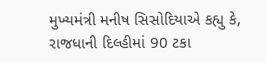મુખ્યમંત્રી મનીષ સિસોદિયાએ કહ્યુ કે, રાજધાની દિલ્હીમાં 90 ટકા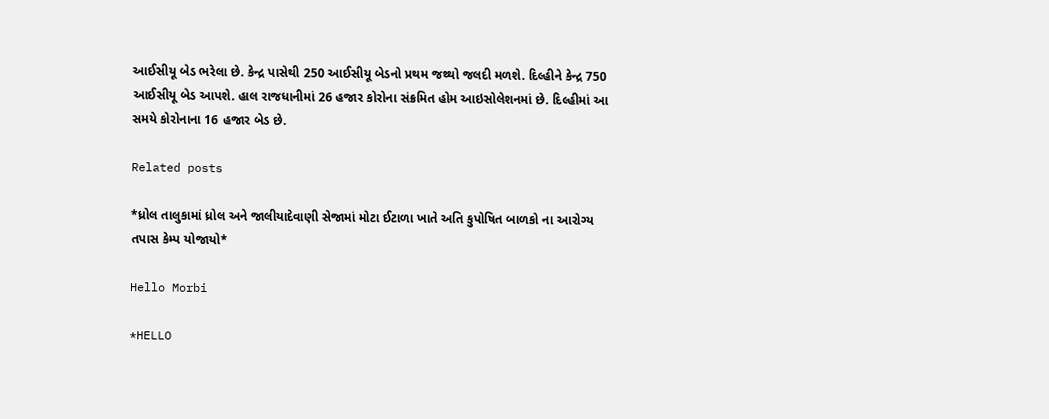આઈસીયૂ બેડ ભરેલા છે. કેન્દ્ર પાસેથી 250 આઈસીયૂ બેડનો પ્રથમ જથ્થો જલદી મળશે. દિલ્હીને કેન્દ્ર 750 આઈસીયૂ બેડ આપશે. હાલ રાજધાનીમાં 26 હજાર કોરોના સંક્રમિત હોમ આઇસોલેશનમાં છે. દિલ્હીમાં આ સમયે કોરોનાના 16 હજાર બેડ છે.

Related posts

*ધ્રોલ તાલુકામાં ધ્રોલ અને જાલીયાદેવાણી સેજામાં મોટા ઈટાળા ખાતે અતિ કુપોષિત બાળકો ના આરોગ્ય તપાસ કેમ્પ યોજાયો*

Hello Morbi

*HELLO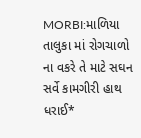MORBI:માળિયા તાલુકા માં રોગચાળો ના વકરે તે માટે સઘન સર્વે કામગીરી હાથ ધરાઈ*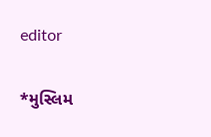editor

*મુસ્લિમ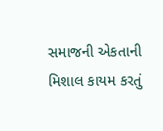સમાજની એકતાની મિશાલ કાયમ કરતું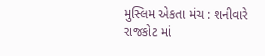મુસ્લિમ એકતા મંચ : શનીવારે રાજકોટ માં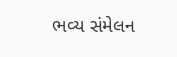ભવ્ય સંમેલન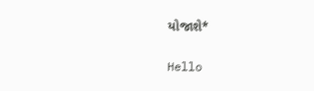યોજાશે*

Hello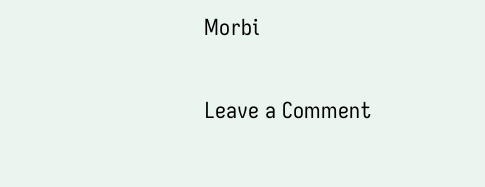Morbi

Leave a Comment